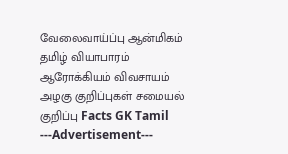வேலைவாய்ப்பு ஆன்மிகம் தமிழ் வியாபாரம் ஆரோக்கியம் விவசாயம் அழகு குறிப்புகள் சமையல் குறிப்பு Facts GK Tamil
---Advertisement---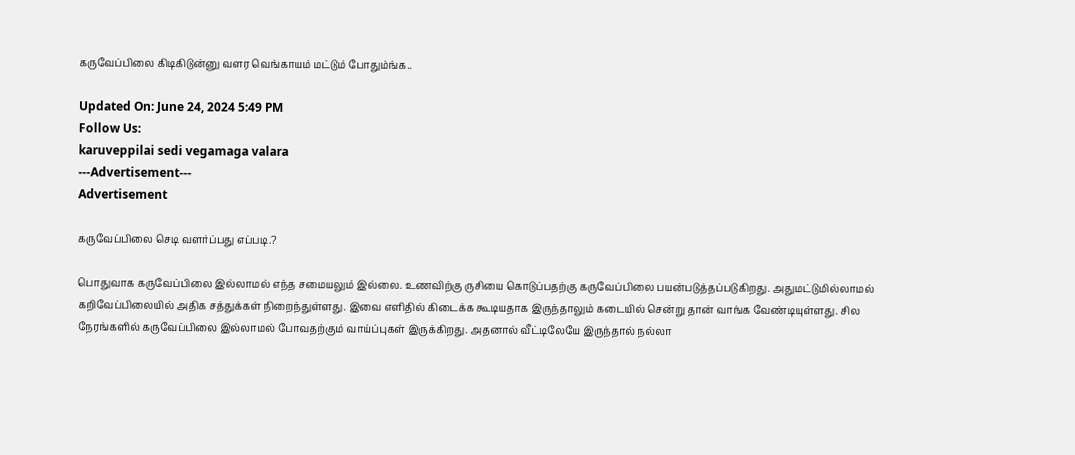கருவேப்பிலை கிடிகிடுன்னு வளர வெங்காயம் மட்டும் போதும்ங்க..

Updated On: June 24, 2024 5:49 PM
Follow Us:
karuveppilai sedi vegamaga valara
---Advertisement---
Advertisement

கருவேப்பிலை செடி வளர்ப்பது எப்படி.?

பொதுவாக கருவேப்பிலை இல்லாமல் எந்த சமையலும் இல்லை. உணவிற்கு ருசியை கொடுப்பதற்கு கருவேப்பிலை பயன்படுத்தப்படுகிறது. அதுமட்டுமில்லாமல் கறிவேப்பிலையில் அதிக சத்துக்கள் நிறைந்துள்ளது. இவை எளிதில் கிடைக்க கூடியதாக இருந்தாலும் கடையில் சென்று தான் வாங்க வேண்டியுள்ளது. சில நேரங்களில் கருவேப்பிலை இல்லாமல் போவதற்கும் வாய்ப்புகள் இருக்கிறது. அதனால் வீட்டிலேயே இருந்தால் நல்லா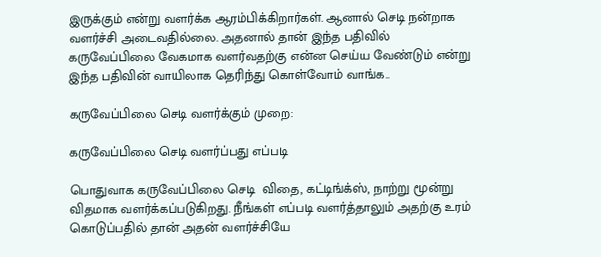இருக்கும் என்று வளர்க்க ஆரம்பிக்கிறார்கள். ஆனால் செடி நன்றாக வளர்ச்சி அடைவதில்லை. அதனால் தான் இந்த பதிவில் கருவேப்பிலை வேகமாக வளர்வதற்கு என்ன செய்ய வேண்டும் என்று இந்த பதிவின் வாயிலாக தெரிந்து கொள்வோம் வாங்க..

கருவேப்பிலை செடி வளர்க்கும் முறை:

கருவேப்பிலை செடி வளர்ப்பது எப்படி

பொதுவாக கருவேப்பிலை செடி  விதை, கட்டிங்க்ஸ், நாற்று மூன்று விதமாக வளர்க்கப்படுகிறது. நீங்கள் எப்படி வளர்த்தாலும் அதற்கு உரம் கொடுப்பதில் தான் அதன் வளர்ச்சியே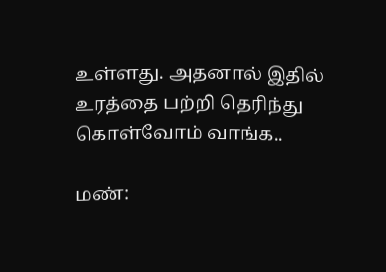உள்ளது. அதனால் இதில் உரத்தை பற்றி தெரிந்து கொள்வோம் வாங்க..

மண்: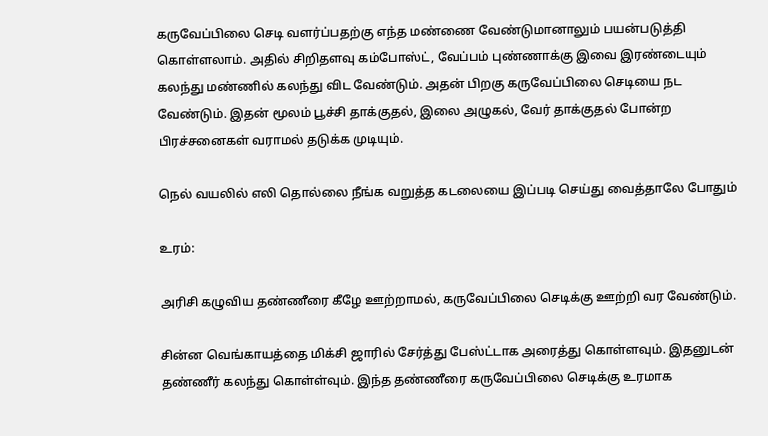கருவேப்பிலை செடி வளர்ப்பதற்கு எந்த மண்ணை வேண்டுமானாலும் பயன்படுத்தி கொள்ளலாம். அதில் சிறிதளவு கம்போஸ்ட், வேப்பம் புண்ணாக்கு இவை இரண்டையும் கலந்து மண்ணில் கலந்து விட வேண்டும். அதன் பிறகு கருவேப்பிலை செடியை நட வேண்டும். இதன் மூலம் பூச்சி தாக்குதல், இலை அழுகல், வேர் தாக்குதல் போன்ற பிரச்சனைகள் வராமல் தடுக்க முடியும்.

நெல் வயலில் எலி தொல்லை நீங்க வறுத்த கடலையை இப்படி செய்து வைத்தாலே போதும்

உரம்:

அரிசி கழுவிய தண்ணீரை கீழே ஊற்றாமல், கருவேப்பிலை செடிக்கு ஊற்றி வர வேண்டும்.

சின்ன வெங்காயத்தை மிக்சி ஜாரில் சேர்த்து பேஸ்ட்டாக அரைத்து கொள்ளவும். இதனுடன் தண்ணீர் கலந்து கொள்ள்வும். இந்த தண்ணீரை கருவேப்பிலை செடிக்கு உரமாக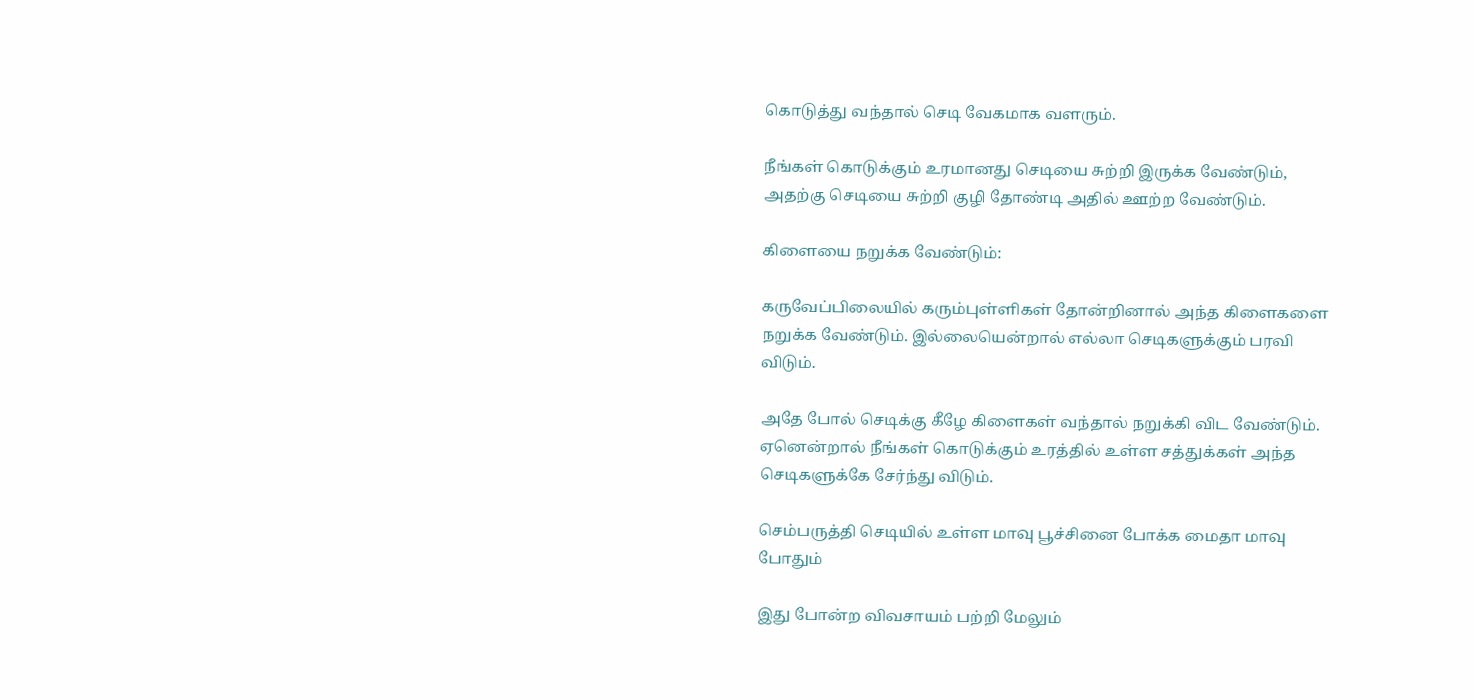கொடுத்து வந்தால் செடி வேகமாக வளரும்.

நீங்கள் கொடுக்கும் உரமானது செடியை சுற்றி இருக்க வேண்டும், அதற்கு செடியை சுற்றி குழி தோண்டி அதில் ஊற்ற வேண்டும்.

கிளையை நறுக்க வேண்டும்:

கருவேப்பிலையில் கரும்புள்ளிகள் தோன்றினால் அந்த கிளைகளை நறுக்க வேண்டும். இல்லையென்றால் எல்லா செடிகளுக்கும் பரவி விடும்.

அதே போல் செடிக்கு கீழே கிளைகள் வந்தால் நறுக்கி விட வேண்டும். ஏனென்றால் நீங்கள் கொடுக்கும் உரத்தில் உள்ள சத்துக்கள் அந்த செடிகளுக்கே சேர்ந்து விடும்.

செம்பருத்தி செடியில் உள்ள மாவு பூச்சினை போக்க மைதா மாவு போதும்

இது போன்ற விவசாயம் பற்றி மேலும்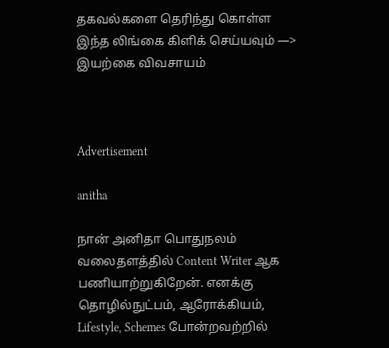தகவல்களை தெரிந்து கொள்ள இந்த லிங்கை கிளிக் செய்யவும் —> இயற்கை விவசாயம்



Advertisement

anitha

நான் அனிதா பொதுநலம் வலைதளத்தில் Content Writer ஆக பணியாற்றுகிறேன். எனக்கு தொழில்நுட்பம், ஆரோக்கியம், Lifestyle, Schemes போன்றவற்றில்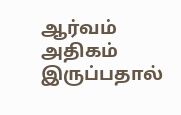ஆர்வம் அதிகம் இருப்பதால்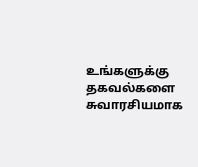உங்களுக்கு தகவல்களை சுவாரசியமாக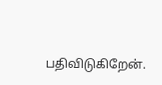பதிவிடுகிறேன்.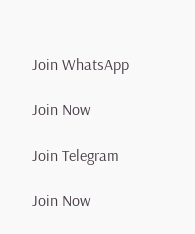Join WhatsApp

Join Now

Join Telegram

Join Now